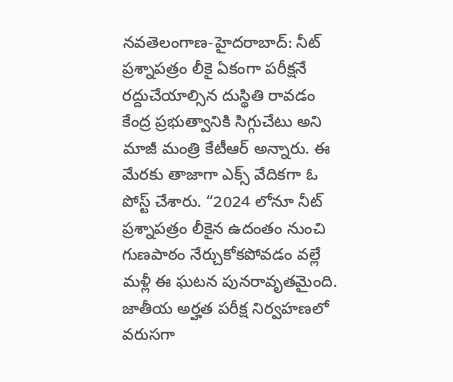నవతెలంగాణ-హైద‌రాబాద్‌: నీట్ ప్రశ్నాపత్రం లీకై ఏకంగా పరీక్షనే రద్దుచేయాల్సిన దుస్థితి రావడం కేంద్ర ప్రభుత్వానికి సిగ్గుచేటు అని మాజీ మంత్రి కేటీఆర్ అన్నారు. ఈ మేరకు తాజాగా ఎక్స్‌ వేదికగా ఓ పోస్ట్ చేశారు. “2024 లోనూ నీట్ ప్రశ్నాపత్రం లీకైన ఉదంతం నుంచి గుణపాఠం నేర్చుకోకపోవడం వల్లే మళ్లీ ఈ ఘటన పునరావృతమైంది. జాతీయ అర్హత పరీక్ష నిర్వహణలో వరుసగా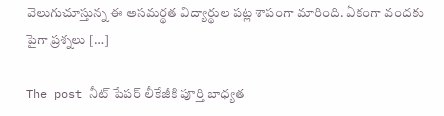వెలుగుచూస్తున్న ఈ అసమర్థత విద్యార్థుల పట్ల శాపంగా మారింది. ఏకంగా వందకు పైగా ప్రశ్నలు […]

The post నీట్ పేపర్ లీకేజీకి పూర్తి బాధ్యత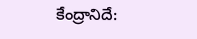కేంద్రానిదే: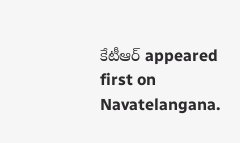కేటీఆర్ appeared first on Navatelangana.